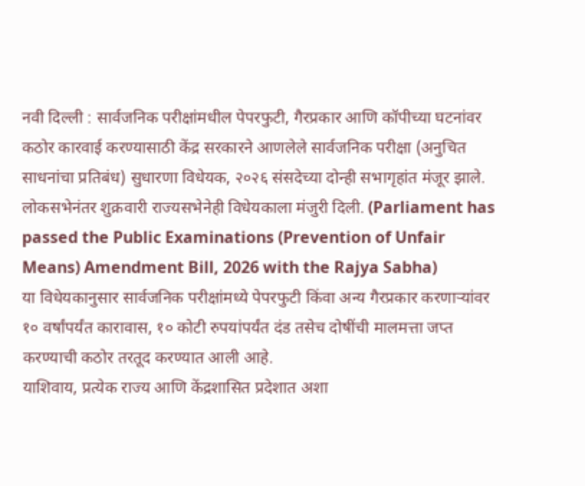नवी दिल्ली : सार्वजनिक परीक्षांमधील पेपरफुटी, गैरप्रकार आणि कॉपीच्या घटनांवर कठोर कारवाई करण्यासाठी केंद्र सरकारने आणलेले सार्वजनिक परीक्षा (अनुचित साधनांचा प्रतिबंध) सुधारणा विधेयक, २०२६ संसदेच्या दोन्ही सभागृहांत मंजूर झाले. लोकसभेनंतर शुक्रवारी राज्यसभेनेही विधेयकाला मंजुरी दिली. (Parliament has passed the Public Examinations (Prevention of Unfair Means) Amendment Bill, 2026 with the Rajya Sabha)
या विधेयकानुसार सार्वजनिक परीक्षांमध्ये पेपरफुटी किंवा अन्य गैरप्रकार करणाऱ्यांवर १० वर्षांपर्यंत कारावास, १० कोटी रुपयांपर्यंत दंड तसेच दोषींची मालमत्ता जप्त करण्याची कठोर तरतूद करण्यात आली आहे.
याशिवाय, प्रत्येक राज्य आणि केंद्रशासित प्रदेशात अशा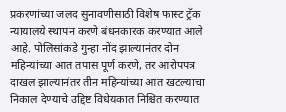प्रकरणांच्या जलद सुनावणीसाठी विशेष फास्ट ट्रॅक न्यायालये स्थापन करणे बंधनकारक करण्यात आले आहे. पोलिसांकडे गुन्हा नोंद झाल्यानंतर दोन महिन्यांच्या आत तपास पूर्ण करणे, तर आरोपपत्र दाखल झाल्यानंतर तीन महिन्यांच्या आत खटल्याचा निकाल देण्याचे उद्दिष्ट विधेयकात निश्चित करण्यात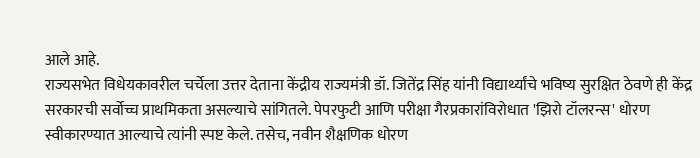आले आहे.
राज्यसभेत विधेयकावरील चर्चेला उत्तर देताना केंद्रीय राज्यमंत्री डॉ. जितेंद्र सिंह यांनी विद्यार्थ्यांचे भविष्य सुरक्षित ठेवणे ही केंद्र सरकारची सर्वोच्च प्राथमिकता असल्याचे सांगितले. पेपरफुटी आणि परीक्षा गैरप्रकारांविरोधात 'झिरो टॉलरन्स' धोरण स्वीकारण्यात आल्याचे त्यांनी स्पष्ट केले. तसेच, नवीन शैक्षणिक धोरण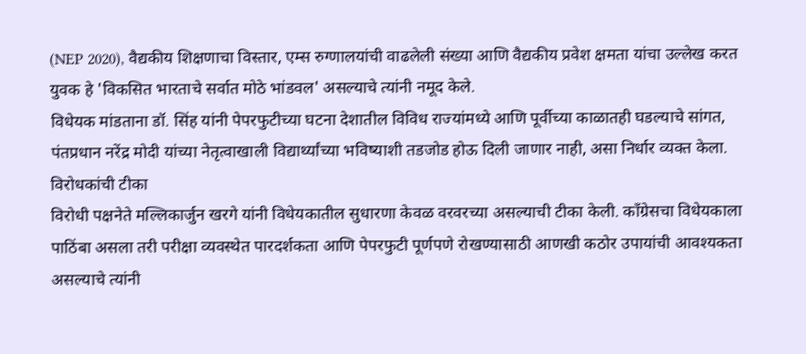(NEP 2020), वैद्यकीय शिक्षणाचा विस्तार, एम्स रुग्णालयांची वाढलेली संख्या आणि वैद्यकीय प्रवेश क्षमता यांचा उल्लेख करत युवक हे 'विकसित भारताचे सर्वात मोठे भांडवल' असल्याचे त्यांनी नमूद केले.
विधेयक मांडताना डॉ. सिंह यांनी पेपरफुटीच्या घटना देशातील विविध राज्यांमध्ये आणि पूर्वीच्या काळातही घडल्याचे सांगत, पंतप्रधान नरेंद्र मोदी यांच्या नेतृत्वाखाली विद्यार्थ्यांच्या भविष्याशी तडजोड होऊ दिली जाणार नाही, असा निर्धार व्यक्त केला.
विरोधकांची टीका
विरोधी पक्षनेते मल्लिकार्जुन खरगे यांनी विधेयकातील सुधारणा केवळ वरवरच्या असल्याची टीका केली. काँग्रेसचा विधेयकाला पाठिंबा असला तरी परीक्षा व्यवस्थेत पारदर्शकता आणि पेपरफुटी पूर्णपणे रोखण्यासाठी आणखी कठोर उपायांची आवश्यकता असल्याचे त्यांनी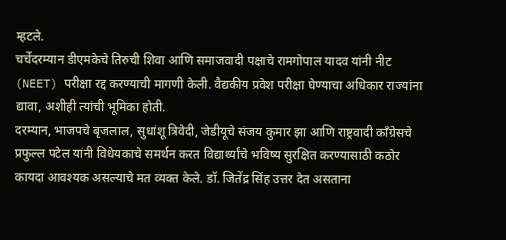म्हटले.
चर्चेदरम्यान डीएमकेचे तिरुची शिवा आणि समाजवादी पक्षाचे रामगोपाल यादव यांनी नीट (NEET) परीक्षा रद्द करण्याची मागणी केली. वैद्यकीय प्रवेश परीक्षा घेण्याचा अधिकार राज्यांना द्यावा, अशीही त्यांची भूमिका होती.
दरम्यान, भाजपचे बृजलाल, सुधांशू त्रिवेदी, जेडीयूचे संजय कुमार झा आणि राष्ट्रवादी काँग्रेसचे प्रफुल्ल पटेल यांनी विधेयकाचे समर्थन करत विद्यार्थ्यांचे भविष्य सुरक्षित करण्यासाठी कठोर कायदा आवश्यक असल्याचे मत व्यक्त केले. डॉ. जितेंद्र सिंह उत्तर देत असताना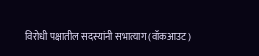विरोधी पक्षातील सदस्यांनी सभात्याग (वॉकआउट)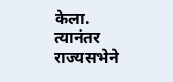केला. त्यानंतर राज्यसभेने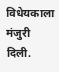विधेयकाला मंजुरी दिली.